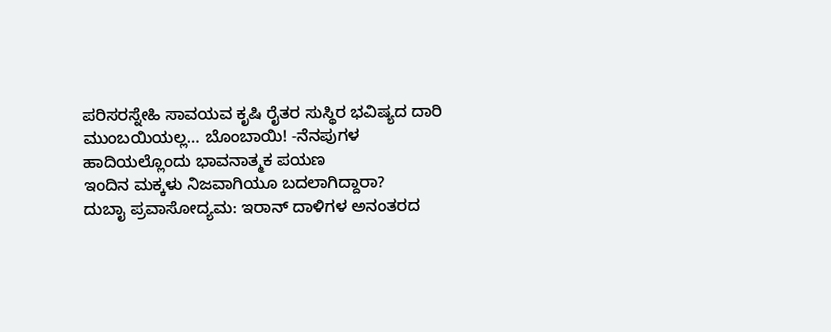ಪರಿಸರಸ್ನೇಹಿ ಸಾವಯವ ಕೃಷಿ ರೈತರ ಸುಸ್ಥಿರ ಭವಿಷ್ಯದ ದಾರಿ
ಮುಂಬಯಿಯಲ್ಲ… ಬೊಂಬಾಯಿ! -ನೆನಪುಗಳ ಹಾದಿಯಲ್ಲೊಂದು ಭಾವನಾತ್ಮಕ ಪಯಣ
ಇಂದಿನ ಮಕ್ಕಳು ನಿಜವಾಗಿಯೂ ಬದಲಾಗಿದ್ದಾರಾ?
ದುಬಾೖ ಪ್ರವಾಸೋದ್ಯಮ: ಇರಾನ್ ದಾಳಿಗಳ ಅನಂತರದ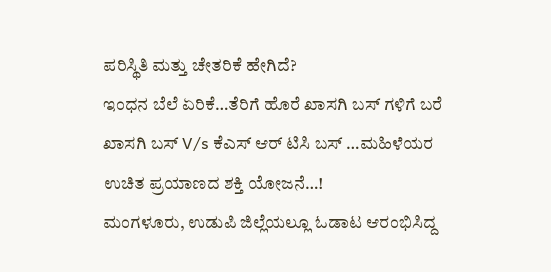ಪರಿಸ್ಥಿತಿ ಮತ್ತು ಚೇತರಿಕೆ ಹೇಗಿದೆ?
ಇಂಧನ ಬೆಲೆ ಏರಿಕೆ…ತೆರಿಗೆ ಹೊರೆ ಖಾಸಗಿ ಬಸ್ ಗಳಿಗೆ ಬರೆ
ಖಾಸಗಿ ಬಸ್ V/s ಕೆಎಸ್ ಆರ್ ಟಿಸಿ ಬಸ್ …ಮಹಿಳೆಯರ ಉಚಿತ ಪ್ರಯಾಣದ ಶಕ್ತಿ ಯೋಜನೆ…!
ಮಂಗಳೂರು, ಉಡುಪಿ ಜಿಲ್ಲೆಯಲ್ಲೂ ಓಡಾಟ ಆರಂಭಿಸಿದ್ದ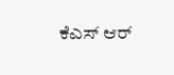ಕೆಎಸ್ ಆರ್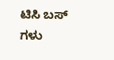ಟಿಸಿ ಬಸ್ ಗಳು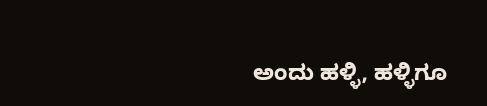ಅಂದು ಹಳ್ಳಿ, ಹಳ್ಳಿಗೂ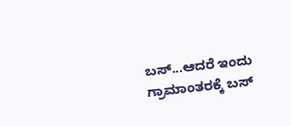ಬಸ್...ಆದರೆ ಇಂದು ಗ್ರಾಮಾಂತರಕ್ಕೆ ಬಸ್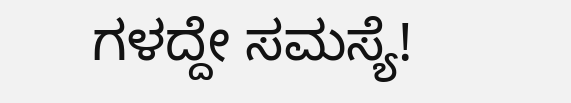ಗಳದ್ದೇ ಸಮಸ್ಯೆ!